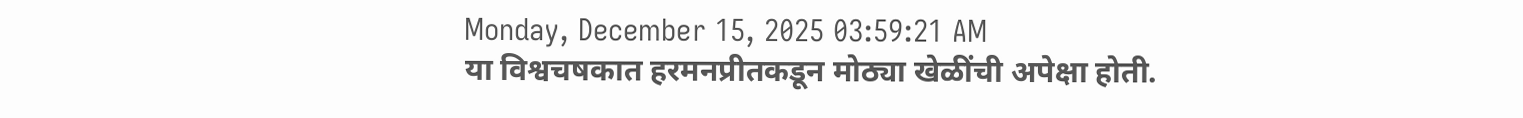Monday, December 15, 2025 03:59:21 AM
या विश्वचषकात हरमनप्रीतकडून मोठ्या खेळींची अपेक्षा होती.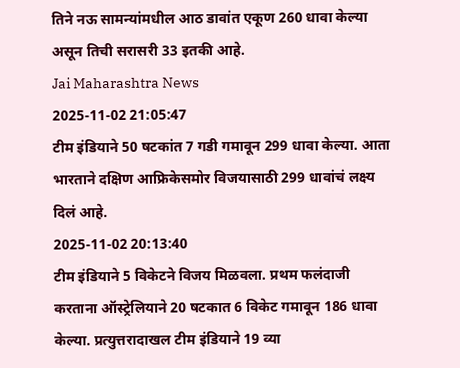तिने नऊ सामन्यांमधील आठ डावांत एकूण 260 धावा केल्या असून तिची सरासरी 33 इतकी आहे.
Jai Maharashtra News
2025-11-02 21:05:47
टीम इंडियाने 50 षटकांत 7 गडी गमावून 299 धावा केल्या. आता भारताने दक्षिण आफ्रिकेसमोर विजयासाठी 299 धावांचं लक्ष्य दिलं आहे.
2025-11-02 20:13:40
टीम इंडियाने 5 विकेटने विजय मिळवला. प्रथम फलंदाजी करताना ऑस्ट्रेलियाने 20 षटकात 6 विकेट गमावून 186 धावा केल्या. प्रत्युत्तरादाखल टीम इंडियाने 19 व्या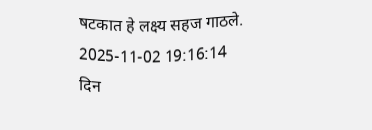षटकात हे लक्ष्य सहज गाठले.
2025-11-02 19:16:14
दिन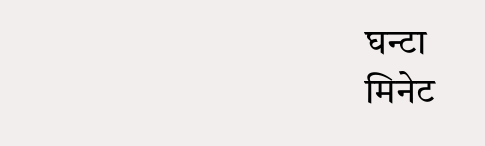घन्टा
मिनेट